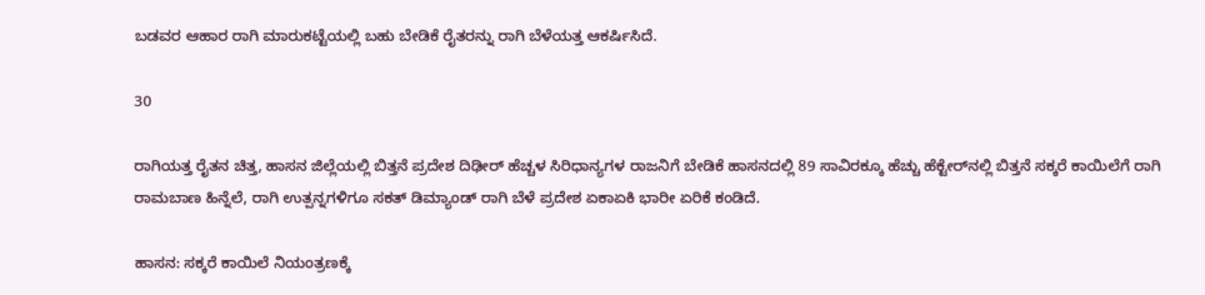ಬಡವರ ಆಹಾರ ರಾಗಿ ಮಾರುಕಟ್ಟೆಯಲ್ಲಿ ಬಹು ಬೇಡಿಕೆ ರೈತರನ್ನು ರಾಗಿ ಬೆಳೆಯತ್ತ ಆಕರ್ಷಿಸಿದೆ.

30

ರಾಗಿಯತ್ತ ರೈತನ ಚಿತ್ತ, ಹಾಸನ ಜಿಲ್ಲೆಯಲ್ಲಿ ಬಿತ್ತನೆ ಪ್ರದೇಶ ದಿಢೀರ್‌ ಹೆಚ್ಚಳ ಸಿರಿಧಾನ್ಯಗಳ ರಾಜನಿಗೆ ಬೇಡಿಕೆ ಹಾಸನದಲ್ಲಿ 89 ಸಾವಿರಕ್ಕೂ ಹೆಚ್ಚು ಹೆಕ್ಟೇರ್‌ನಲ್ಲಿ ಬಿತ್ತನೆ ಸಕ್ಕರೆ ಕಾಯಿಲೆಗೆ ರಾಗಿ ರಾಮಬಾಣ ಹಿನ್ನೆಲೆ, ರಾಗಿ ಉತ್ಪನ್ನಗಳಿಗೂ ಸಕತ್‌ ಡಿಮ್ಯಾಂಡ್‌ ರಾಗಿ ಬೆಳೆ ಪ್ರದೇಶ ಏಕಾಏಕಿ ಭಾರೀ ಏರಿಕೆ ಕಂಡಿದೆ.

ಹಾಸನ: ಸಕ್ಕರೆ ಕಾಯಿಲೆ ನಿಯಂತ್ರಣಕ್ಕೆ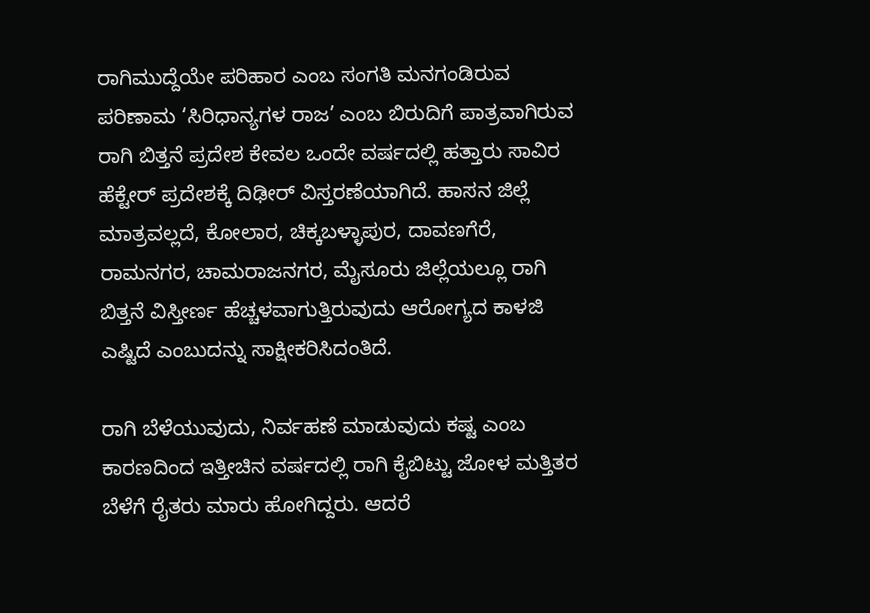ರಾಗಿಮುದ್ದೆಯೇ ಪರಿಹಾರ ಎಂಬ ಸಂಗತಿ ಮನಗಂಡಿರುವ ಪರಿಣಾಮ ‘ಸಿರಿಧಾನ್ಯಗಳ ರಾಜ’ ಎಂಬ ಬಿರುದಿಗೆ ಪಾತ್ರವಾಗಿರುವ ರಾಗಿ ಬಿತ್ತನೆ ಪ್ರದೇಶ ಕೇವಲ ಒಂದೇ ವರ್ಷದಲ್ಲಿ ಹತ್ತಾರು ಸಾವಿರ ಹೆಕ್ಟೇರ್‌ ಪ್ರದೇಶಕ್ಕೆ ದಿಢೀರ್‌ ವಿಸ್ತರಣೆಯಾಗಿದೆ. ಹಾಸನ ಜಿಲ್ಲೆ ಮಾತ್ರವಲ್ಲದೆ, ಕೋಲಾರ, ಚಿಕ್ಕಬಳ್ಳಾಪುರ, ದಾವಣಗೆರೆ, ರಾಮನಗರ, ಚಾಮರಾಜನಗರ, ಮೈಸೂರು ಜಿಲ್ಲೆಯಲ್ಲೂ ರಾಗಿ ಬಿತ್ತನೆ ವಿಸ್ತೀರ್ಣ ಹೆಚ್ಚಳವಾಗುತ್ತಿರುವುದು ಆರೋಗ್ಯದ ಕಾಳಜಿ ಎಷ್ಟಿದೆ ಎಂಬುದನ್ನು ಸಾಕ್ಷೀಕರಿಸಿದಂತಿದೆ.

ರಾಗಿ ಬೆಳೆಯುವುದು, ನಿರ್ವಹಣೆ ಮಾಡುವುದು ಕಷ್ಟ ಎಂಬ ಕಾರಣದಿಂದ ಇತ್ತೀಚಿನ ವರ್ಷದಲ್ಲಿ ರಾಗಿ ಕೈಬಿಟ್ಟು ಜೋಳ ಮತ್ತಿತರ ಬೆಳೆಗೆ ರೈತರು ಮಾರು ಹೋಗಿದ್ದರು. ಆದರೆ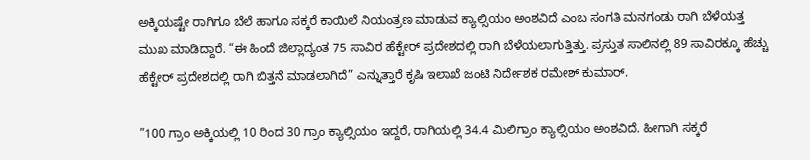ಅಕ್ಕಿಯಷ್ಟೇ ರಾಗಿಗೂ ಬೆಲೆ ಹಾಗೂ ಸಕ್ಕರೆ ಕಾಯಿಲೆ ನಿಯಂತ್ರಣ ಮಾಡುವ ಕ್ಯಾಲ್ಸಿಯಂ ಅಂಶವಿದೆ ಎಂಬ ಸಂಗತಿ ಮನಗಂಡು ರಾಗಿ ಬೆಳೆಯತ್ತ ಮುಖ ಮಾಡಿದ್ದಾರೆ. “ಈ ಹಿಂದೆ ಜಿಲ್ಲಾದ್ಯಂತ 75 ಸಾವಿರ ಹೆಕ್ಟೇರ್‌ ಪ್ರದೇಶದಲ್ಲಿ ರಾಗಿ ಬೆಳೆಯಲಾಗುತ್ತಿತ್ತು. ಪ್ರಸ್ತುತ ಸಾಲಿನಲ್ಲಿ 89 ಸಾವಿರಕ್ಕೂ ಹೆಚ್ಚು ಹೆಕ್ಟೇರ್‌ ಪ್ರದೇಶದಲ್ಲಿ ರಾಗಿ ಬಿತ್ತನೆ ಮಾಡಲಾಗಿದೆ” ಎನ್ನುತ್ತಾರೆ ಕೃಷಿ ಇಲಾಖೆ ಜಂಟಿ ನಿರ್ದೇಶಕ ರಮೇಶ್‌ ಕುಮಾರ್‌.

”100 ಗ್ರಾಂ ಅಕ್ಕಿಯಲ್ಲಿ 10 ರಿಂದ 30 ಗ್ರಾಂ ಕ್ಯಾಲ್ಸಿಯಂ ಇದ್ದರೆ, ರಾಗಿಯಲ್ಲಿ 34.4 ಮಿಲಿಗ್ರಾಂ ಕ್ಯಾಲ್ಸಿಯಂ ಅಂಶವಿದೆ. ಹೀಗಾಗಿ ಸಕ್ಕರೆ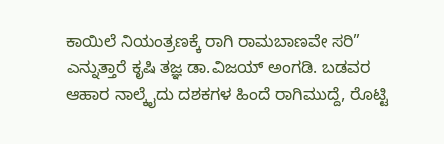ಕಾಯಿಲೆ ನಿಯಂತ್ರಣಕ್ಕೆ ರಾಗಿ ರಾಮಬಾಣವೇ ಸರಿ” ಎನ್ನುತ್ತಾರೆ ಕೃಷಿ ತಜ್ಞ ಡಾ.ವಿಜಯ್‌ ಅಂಗಡಿ. ಬಡವರ ಆಹಾರ ನಾಲ್ಕೈದು ದಶಕಗಳ ಹಿಂದೆ ರಾಗಿಮುದ್ದೆ, ರೊಟ್ಟಿ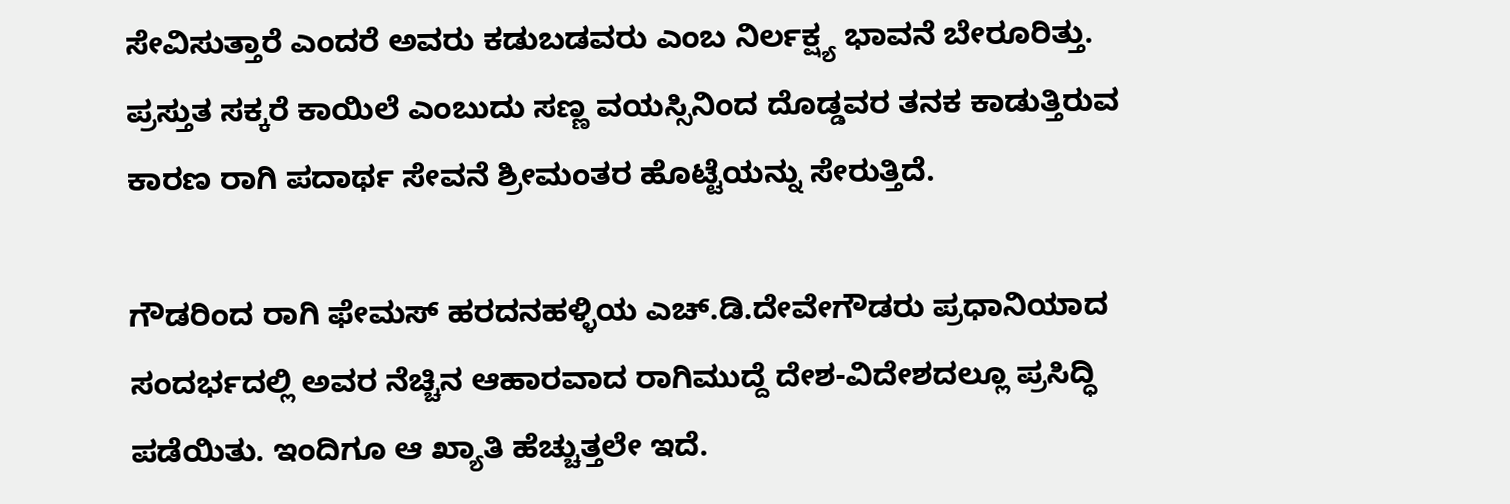ಸೇವಿಸುತ್ತಾರೆ ಎಂದರೆ ಅವರು ಕಡುಬಡವರು ಎಂಬ ನಿರ್ಲಕ್ಷ್ಯ ಭಾವನೆ ಬೇರೂರಿತ್ತು. ಪ್ರಸ್ತುತ ಸಕ್ಕರೆ ಕಾಯಿಲೆ ಎಂಬುದು ಸಣ್ಣ ವಯಸ್ಸಿನಿಂದ ದೊಡ್ಡವರ ತನಕ ಕಾಡುತ್ತಿರುವ ಕಾರಣ ರಾಗಿ ಪದಾರ್ಥ ಸೇವನೆ ಶ್ರೀಮಂತರ ಹೊಟ್ಟೆಯನ್ನು ಸೇರುತ್ತಿದೆ.

ಗೌಡರಿಂದ ರಾಗಿ ಫೇಮಸ್‌ ಹರದನಹಳ್ಳಿಯ ಎಚ್‌.ಡಿ.ದೇವೇಗೌಡರು ಪ್ರಧಾನಿಯಾದ ಸಂದರ್ಭದಲ್ಲಿ ಅವರ ನೆಚ್ಚಿನ ಆಹಾರವಾದ ರಾಗಿಮುದ್ದೆ ದೇಶ-ವಿದೇಶದಲ್ಲೂ ಪ್ರಸಿದ್ಧಿ ಪಡೆಯಿತು. ಇಂದಿಗೂ ಆ ಖ್ಯಾತಿ ಹೆಚ್ಚುತ್ತಲೇ ಇದೆ.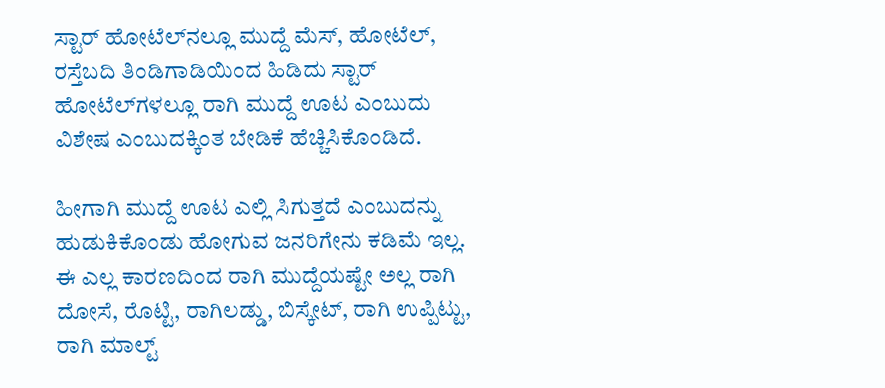ಸ್ಟಾರ್‌ ಹೋಟೆಲ್‌ನಲ್ಲೂ ಮುದ್ದೆ ಮೆಸ್‌, ಹೋಟೆಲ್‌, ರಸ್ತೆಬದಿ ತಿಂಡಿಗಾಡಿಯಿಂದ ಹಿಡಿದು ಸ್ಟಾರ್‌ ಹೋಟೆಲ್‌ಗಳಲ್ಲೂ ರಾಗಿ ಮುದ್ದೆ ಊಟ ಎಂಬುದು ವಿಶೇಷ ಎಂಬುದಕ್ಕಿಂತ ಬೇಡಿಕೆ ಹೆಚ್ಚಿಸಿಕೊಂಡಿದೆ.

ಹೀಗಾಗಿ ಮುದ್ದೆ ಊಟ ಎಲ್ಲಿ ಸಿಗುತ್ತದೆ ಎಂಬುದನ್ನು ಹುಡುಕಿಕೊಂಡು ಹೋಗುವ ಜನರಿಗೇನು ಕಡಿಮೆ ಇಲ್ಲ. ಈ ಎಲ್ಲ ಕಾರಣದಿಂದ ರಾಗಿ ಮುದ್ದೆಯಷ್ಟೇ ಅಲ್ಲ ರಾಗಿ ದೋಸೆ, ರೊಟ್ಟಿ, ರಾಗಿಲಡ್ಡು, ಬಿಸ್ಕೇಟ್‌, ರಾಗಿ ಉಪ್ಪಿಟ್ಟು, ರಾಗಿ ಮಾಲ್ಟ್‌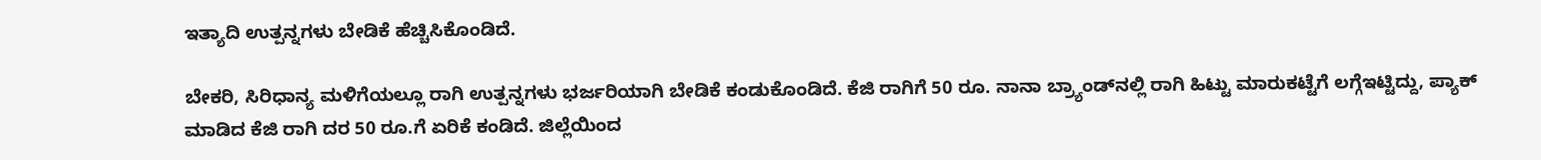ಇತ್ಯಾದಿ ಉತ್ಪನ್ನಗಳು ಬೇಡಿಕೆ ಹೆಚ್ಚಿಸಿಕೊಂಡಿದೆ.

ಬೇಕರಿ, ಸಿರಿಧಾನ್ಯ ಮಳಿಗೆಯಲ್ಲೂ ರಾಗಿ ಉತ್ಪನ್ನಗಳು ಭರ್ಜರಿಯಾಗಿ ಬೇಡಿಕೆ ಕಂಡುಕೊಂಡಿದೆ. ಕೆಜಿ ರಾಗಿಗೆ 50 ರೂ. ನಾನಾ ಬ್ರ್ಯಾಂಡ್‌ನಲ್ಲಿ ರಾಗಿ ಹಿಟ್ಟು ಮಾರುಕಟ್ಟೆಗೆ ಲಗ್ಗೆಇಟ್ಟಿದ್ದು, ಪ್ಯಾಕ್‌ ಮಾಡಿದ ಕೆಜಿ ರಾಗಿ ದರ 50 ರೂ.ಗೆ ಏರಿಕೆ ಕಂಡಿದೆ. ಜಿಲ್ಲೆಯಿಂದ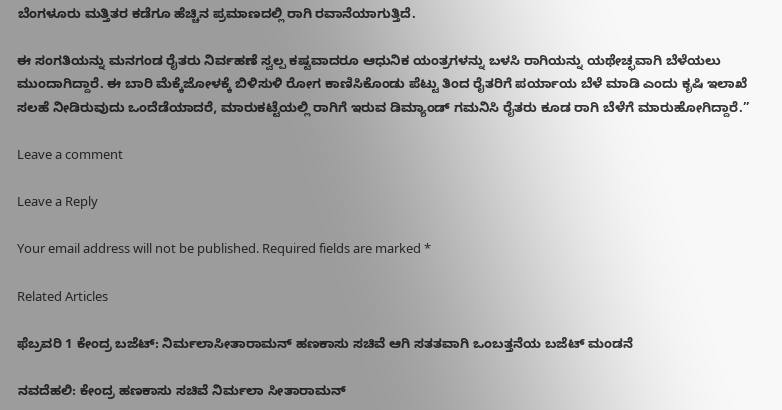ಬೆಂಗಳೂರು ಮತ್ತಿತರ ಕಡೆಗೂ ಹೆಚ್ಚಿನ ಪ್ರಮಾಣದಲ್ಲಿ ರಾಗಿ ರವಾನೆಯಾಗುತ್ತಿದೆ.

ಈ ಸಂಗತಿಯನ್ನು ಮನಗಂಡ ರೈತರು ನಿರ್ವಹಣೆ ಸ್ವಲ್ಪ ಕಷ್ಟವಾದರೂ ಆಧುನಿಕ ಯಂತ್ರಗಳನ್ನು ಬಳಸಿ ರಾಗಿಯನ್ನು ಯಥೇಚ್ಛವಾಗಿ ಬೆಳೆಯಲು ಮುಂದಾಗಿದ್ದಾರೆ. ಈ ಬಾರಿ ಮೆಕ್ಕೆಜೋಳಕ್ಕೆ ಬಿಳಿಸುಳಿ ರೋಗ ಕಾಣಿಸಿಕೊಂಡು ಪೆಟ್ಟು ತಿಂದ ರೈತರಿಗೆ ಪರ್ಯಾಯ ಬೆಳೆ ಮಾಡಿ ಎಂದು ಕೃಷಿ ಇಲಾಖೆ ಸಲಹೆ ನೀಡಿರುವುದು ಒಂದೆಡೆಯಾದರೆ, ಮಾರುಕಟ್ಟೆಯಲ್ಲಿ ರಾಗಿಗೆ ಇರುವ ಡಿಮ್ಯಾಂಡ್‌ ಗಮನಿಸಿ ರೈತರು ಕೂಡ ರಾಗಿ ಬೆಳೆಗೆ ಮಾರುಹೋಗಿದ್ದಾರೆ.”

Leave a comment

Leave a Reply

Your email address will not be published. Required fields are marked *

Related Articles

ಫೆಬ್ರವರಿ 1 ಕೇಂದ್ರ ಬಜೆಟ್: ನಿರ್ಮಲಾಸೀತಾರಾಮನ್ ಹಣಕಾಸು ಸಚಿವೆ ಆಗಿ ಸತತವಾಗಿ ಒಂಬತ್ತನೆಯ ಬಜೆಟ್ ಮಂಡನೆ

ನವದೆಹಲಿ: ಕೇಂದ್ರ ಹಣಕಾಸು ಸಚಿವೆ ನಿರ್ಮಲಾ ಸೀತಾರಾಮನ್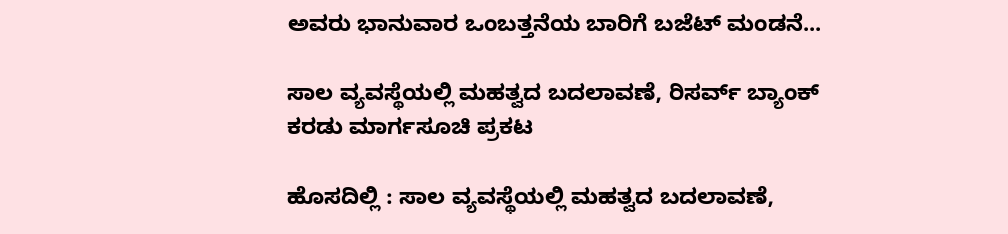ಅವರು ಭಾನುವಾರ ಒಂಬತ್ತನೆಯ ಬಾರಿಗೆ ಬಜೆಟ್‌ ಮಂಡನೆ...

ಸಾಲ ವ್ಯವಸ್ಥೆಯಲ್ಲಿ ಮಹತ್ವದ ಬದಲಾವಣೆ, ರಿಸರ್ವ್ ಬ್ಯಾಂಕ್ ಕರಡು ಮಾರ್ಗಸೂಚಿ ಪ್ರಕಟ

ಹೊಸದಿಲ್ಲಿ : ಸಾಲ ವ್ಯವಸ್ಥೆಯಲ್ಲಿ ಮಹತ್ವದ ಬದಲಾವಣೆ,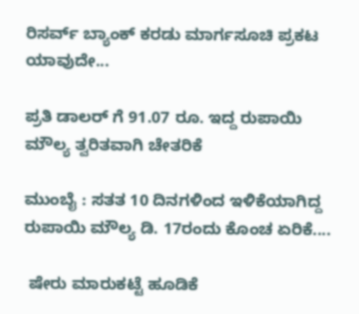ರಿಸರ್ವ್ ಬ್ಯಾಂಕ್ ಕರಡು ಮಾರ್ಗಸೂಚಿ ಪ್ರಕಟ ಯಾವುದೇ...

ಪ್ರತಿ ಡಾಲರ್ ಗೆ 91.07 ರೂ. ಇದ್ದ ರುಪಾಯಿ ಮೌಲ್ಯ ತ್ವರಿತವಾಗಿ ಚೇತರಿಕೆ

ಮುಂಬೈ : ಸತತ 10 ದಿನಗಳಿಂದ ಇಳಿಕೆಯಾಗಿದ್ದ ರುಪಾಯಿ ಮೌಲ್ಯ ಡಿ. 17ರಂದು ಕೊಂಚ ಏರಿಕೆ....

 ಷೇರು ಮಾರುಕಟ್ಟೆ ಹೂಡಿಕೆ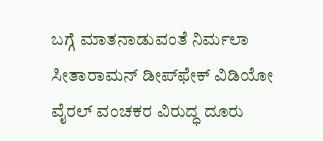ಬಗ್ಗೆ ಮಾತನಾಡುವಂತೆ ನಿರ್ಮಲಾ ಸೀತಾರಾಮನ್ ಡೀಪ್‌ಫೇಕ್ ವಿಡಿಯೋ ವೈರಲ್ ವಂಚಕರ ವಿರುದ್ಧ ದೂರು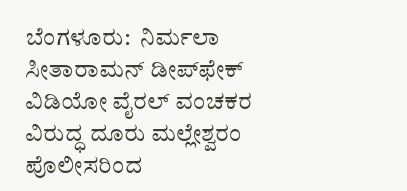ಬೆಂಗಳೂರು:  ನಿರ್ಮಲಾ ಸೀತಾರಾಮನ್ ಡೀಪ್‌ಫೇಕ್ ವಿಡಿಯೋ ವೈರಲ್ ವಂಚಕರ ವಿರುದ್ಧ ದೂರು ಮಲ್ಲೇಶ್ವರಂ ಪೊಲೀಸರಿಂದ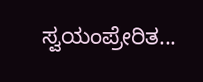ಸ್ವಯಂಪ್ರೇರಿತ...